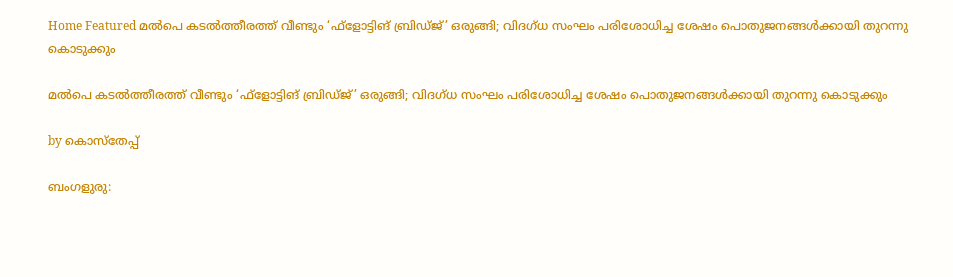Home Featured മല്‍പെ കടല്‍ത്തീരത്ത് വീണ്ടും ‘ഫ്‌ളോട്ടിങ് ബ്രിഡ്ജ്’ ഒരുങ്ങി; വിദഗ്ധ സംഘം പരിശോധിച്ച ശേഷം പൊതുജനങ്ങള്‍ക്കായി തുറന്നു കൊടുക്കും

മല്‍പെ കടല്‍ത്തീരത്ത് വീണ്ടും ‘ഫ്‌ളോട്ടിങ് ബ്രിഡ്ജ്’ ഒരുങ്ങി; വിദഗ്ധ സംഘം പരിശോധിച്ച ശേഷം പൊതുജനങ്ങള്‍ക്കായി തുറന്നു കൊടുക്കും

by കൊസ്‌തേപ്പ്

ബംഗളുരു: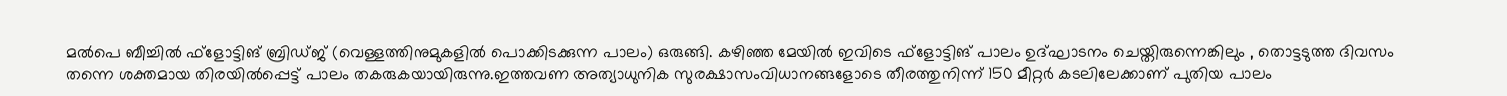മല്‍പെ ബീച്ചില്‍ ഫ്‌ളോട്ടിങ് ബ്രിഡ്ജ് (വെള്ളത്തിനുമുകളില്‍ പൊക്കിടക്കുന്ന പാലം) ഒരുങ്ങി. കഴിഞ്ഞ മേയില്‍ ഇവിടെ ഫ്‌ളോട്ടിങ് പാലം ഉദ്ഘാടനം ചെയ്തിരുന്നെങ്കിലും , തൊട്ടടുത്ത ദിവസം തന്നെ ശക്തമായ തിരയില്‍പ്പെട്ട് പാലം തകരുകയായിരുന്നു.ഇത്തവണ അത്യാധുനിക സുരക്ഷാസംവിധാനങ്ങളോടെ തീരത്തുനിന്ന് 150 മീറ്റര്‍ കടലിലേക്കാണ് പുതിയ പാലം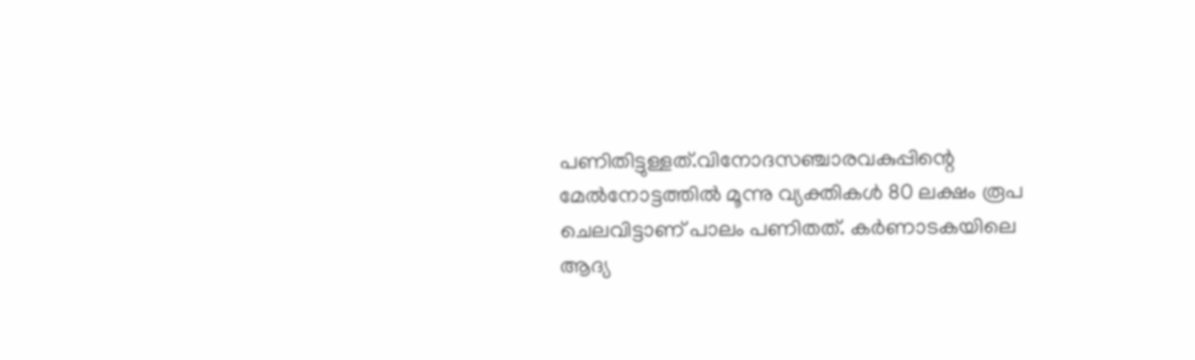പണിതിട്ടുള്ളത്.വിനോദസഞ്ചാരവകുപ്പിന്റെ മേല്‍നോട്ടത്തില്‍ മൂന്നു വ്യക്തികള്‍ 80 ലക്ഷം രൂപ ചെലവിട്ടാണ് പാലം പണിതത്. കര്‍ണാടകയിലെ ആദ്യ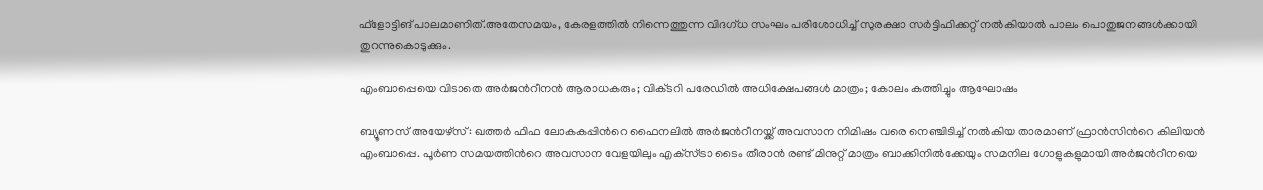ഫ്‌ളോട്ടിങ് പാലമാണിത്.അതേസമയം, കേരളത്തില്‍ നിന്നെത്തുന്ന വിദഗ്ധ സംഘം പരിശോധിച്ച്‌ സുരക്ഷാ സര്‍ട്ടിഫിക്കറ്റ് നല്‍കിയാല്‍ പാലം പൊതുജനങ്ങള്‍ക്കായി തുറന്നുകൊടുക്കും.

എംബാപ്പെയെ വിടാതെ അര്‍ജന്‍റീനന്‍ ആരാധകരും; വിക്‌ടറി പരേഡില്‍ അധിക്ഷേപങ്ങള്‍ മാത്രം; കോലം കത്തിച്ചും ആഘോഷം

ബ്യൂണസ് അയേഴ്‌സ്: ഖത്തര്‍ ഫിഫ ലോകകപ്പിന്‍റെ ഫൈനലില്‍ അര്‍ജന്‍റീനയ്ക്ക് അവസാന നിമിഷം വരെ നെഞ്ചിടിച്ച് നല്‍കിയ താരമാണ് ഫ്രാന്‍സിന്‍റെ കിലിയന്‍ എംബാപ്പെ. പൂര്‍ണ സമയത്തിന്‍റെ അവസാന വേളയിലും എക്‌സ്‌ട്രാ ടൈം തീരാന്‍ രണ്ട് മിനുറ്റ് മാത്രം ബാക്കിനില്‍ക്കേയും സമനില ഗോളുകളുമായി അര്‍ജന്‍റീനയെ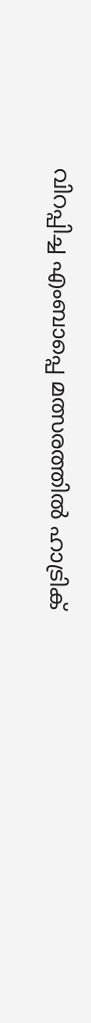വിറപ്പിച്ച എംബാപ്പെ മത്സരത്തില്‍ ഹാട്രിക്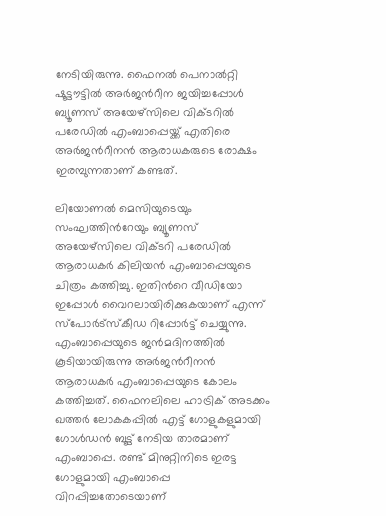നേടിയിരുന്നു. ഫൈനല്‍ പെനാല്‍റ്റി ഷൂട്ടൗട്ടില്‍ അര്‍ജന്‍റീന ജയിച്ചപ്പോള്‍ ബ്യൂണസ് അയേഴ്‌സിലെ വിക്‌ടറില്‍ പരേഡില്‍ എംബാപ്പെയ്ക്ക് എതിരെ അര്‍ജന്‍റീനന്‍ ആരാധകരുടെ രോക്ഷം ഇരമ്പുന്നതാണ് കണ്ടത്.

ലിയോണല്‍ മെസിയുടെയും സംഘത്തിന്‍റേയും ബ്യൂണസ് അയേഴ്‌സിലെ വിക്‌ടറി പരേഡില്‍ ആരാധകര്‍ കിലിയന്‍ എംബാപ്പെയുടെ ചിത്രം കത്തിച്ചു. ഇതിന്‍റെ വീഡിയോ ഇപ്പോള്‍ വൈറലായിരിക്കുകയാണ് എന്ന് സ്പോര്‍ട്‌സ്‌കീഡ റിപ്പോര്‍ട്ട് ചെയ്യുന്നു. എംബാപ്പെയുടെ ജന്‍മദിനത്തില്‍ കൂടിയായിരുന്നു അര്‍ജന്‍റീനന്‍ ആരാധകര്‍ എംബാപ്പെയുടെ കോലം കത്തിച്ചത്. ഫൈനലിലെ ഹാട്രിക് അടക്കം ഖത്തര്‍ ലോകകപ്പില്‍ എട്ട് ഗോളുകളുമായി ഗോള്‍ഡന്‍ ബൂട്ട് നേടിയ താരമാണ് എംബാപ്പെ. രണ്ട് മിനുറ്റിനിടെ ഇരട്ട ഗോളുമായി എംബാപ്പെ വിറപ്പിച്ചതോടെയാണ്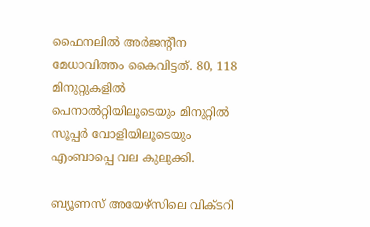ഫൈനലില്‍ അര്‍ജന്‍റീന മേധാവിത്തം കൈവിട്ടത്. 80, 118 മിനുറ്റുകളില്‍ പെനാല്‍റ്റിയിലൂടെയും മിനുറ്റില്‍ സൂപ്പര്‍ വോളിയിലൂടെയും എംബാപ്പെ വല കുലുക്കി.

ബ്യൂണസ് അയേഴ്‌സിലെ വിക്‌ടറി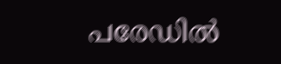പരേഡില്‍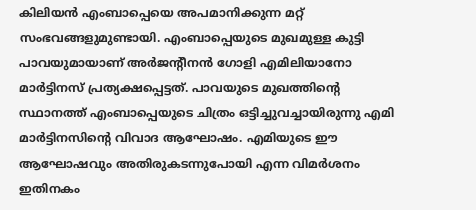കിലിയന്‍ എംബാപ്പെയെ അപമാനിക്കുന്ന മറ്റ് സംഭവങ്ങളുമുണ്ടായി. എംബാപ്പെയുടെ മുഖമുള്ള കുട്ടി പാവയുമായാണ് അര്‍ജന്‍റീനന്‍ ഗോളി എമിലിയാനോ മാര്‍ട്ടിനസ് പ്രത്യക്ഷപ്പെട്ടത്. പാവയുടെ മുഖത്തിന്‍റെ സ്ഥാനത്ത് എംബാപ്പെയുടെ ചിത്രം ഒട്ടിച്ചുവച്ചായിരുന്നു എമി മാര്‍ട്ടിനസിന്‍റെ വിവാദ ആഘോഷം. എമിയുടെ ഈ ആഘോഷവും അതിരുകടന്നുപോയി എന്ന വിമര്‍ശനം ഇതിനകം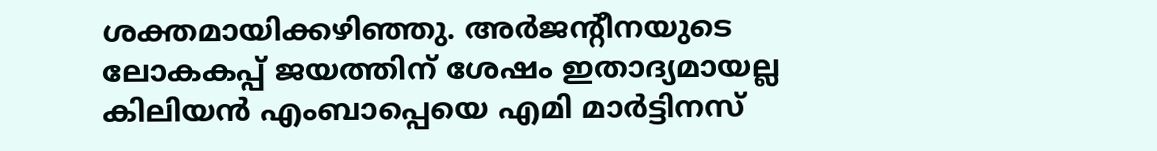ശക്തമായിക്കഴി‌ഞ്ഞു. അര്‍ജന്‍റീനയുടെ ലോകകപ്പ് ജയത്തിന് ശേഷം ഇതാദ്യമായല്ല കിലിയന്‍ എംബാപ്പെയെ എമി മാര്‍ട്ടിനസ്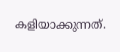കളിയാക്കുന്നത്.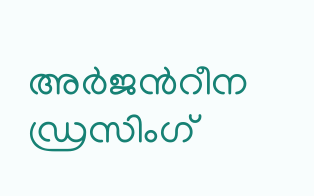അര്‍ജന്‍റീന ഡ്രസിംഗ്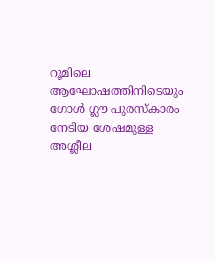റൂമിലെ ആഘോഷത്തിനിടെയും ഗോള്‍ ഗ്ലൗ പുരസ്‌കാരം നേടിയ ശേഷമുള്ള അശ്ലീല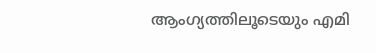ആംഗ്യത്തിലൂടെയും എമി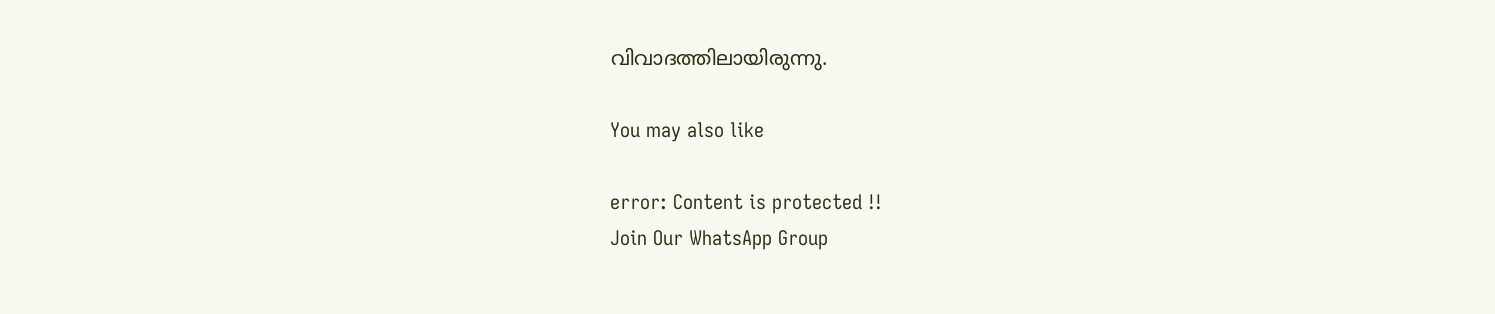വിവാദത്തിലായിരുന്നു.

You may also like

error: Content is protected !!
Join Our WhatsApp Group